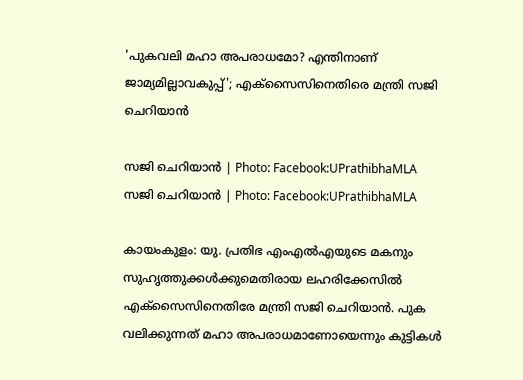'പുകവലി മഹാ അപരാധമോ? എന്തിനാണ് ജാമ്യമില്ലാവകുപ്പ്'; എക്സൈസിനെതിരെ മന്ത്രി സജി ചെറിയാൻ

സജി ചെറിയാൻ | Photo: Facebook:UPrathibhaMLA
സജി ചെറിയാൻ | Photo: Facebook:UPrathibhaMLA

കായംകുളം: യു. പ്രതിഭ എംഎൽഎയുടെ മകനും സുഹൃത്തുക്കൾക്കുമെതിരായ ലഹരിക്കേസിൽ എക്സൈസിനെതിരേ മന്ത്രി സജി ചെറിയാൻ. പുക വലിക്കുന്നത് മഹാ അപരാധമാണോയെന്നും കുട്ടികൾ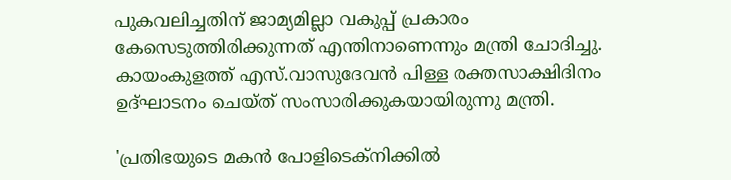പുകവലിച്ചതിന് ജാമ്യമില്ലാ വകുപ്പ് പ്രകാരം കേസെടുത്തിരിക്കുന്നത് എന്തിനാണെന്നും മന്ത്രി ചോദിച്ചു. കായംകുളത്ത് എസ്.വാസുദേവൻ പിള്ള രക്തസാക്ഷിദിനം ഉദ്ഘാടനം ചെയ്ത് സംസാരിക്കുകയായിരുന്നു മന്ത്രി.

'പ്രതിഭയുടെ മകന്‍ പോളിടെക്‌നിക്കില്‍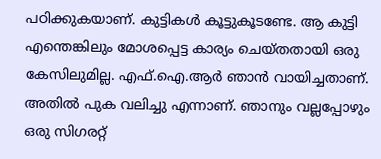പഠിക്കുകയാണ്. കുട്ടികള്‍ കൂട്ടുകൂടണ്ടേ. ആ കുട്ടി എന്തെങ്കിലും മോശപ്പെട്ട കാര്യം ചെയ്തതായി ഒരു കേസിലുമില്ല. എഫ്.ഐ.ആര്‍ ഞാന്‍ വായിച്ചതാണ്. അതിൽ പുക വലിച്ചു എന്നാണ്. ഞാനും വല്ലപ്പോഴും ഒരു സിഗരറ്റ്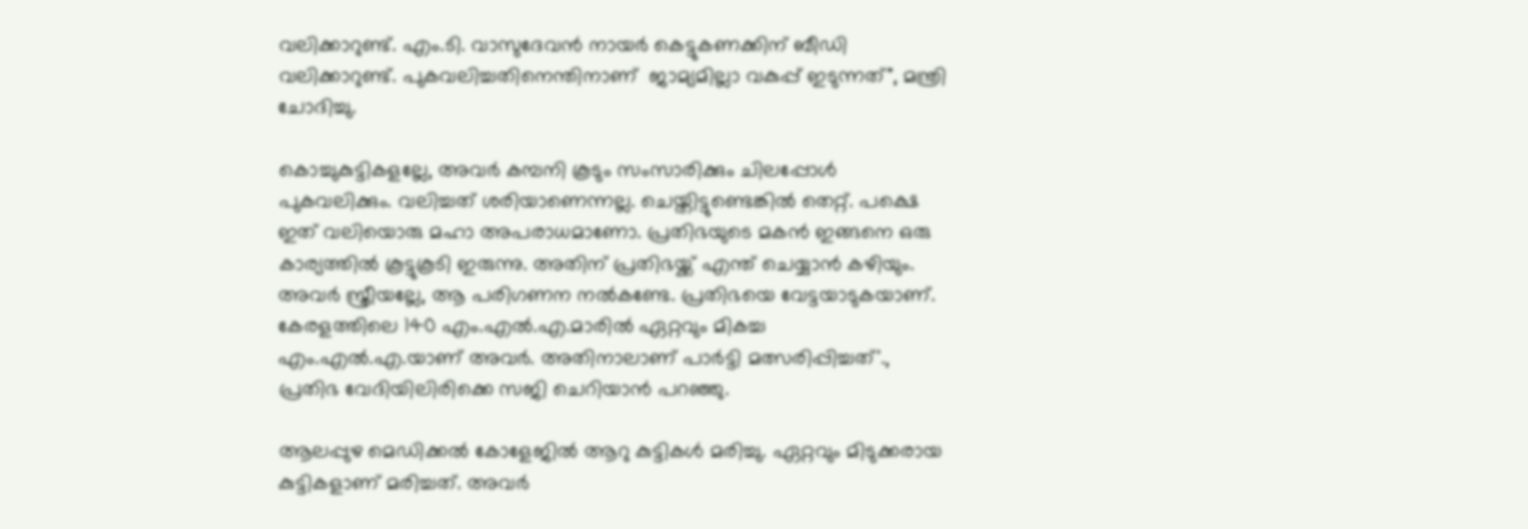വലിക്കാറുണ്ട്. എം.ടി. വാസുദേവന്‍ നായര്‍ കെട്ടുകണക്കിന് ബീഡി വലിക്കാറുണ്ട്. പുകവലിച്ചതിനെന്തിനാണ്  ജാമ്യമില്ലാ വകുപ്പ് ഇടുന്നത്", മന്ത്രി ചോദിച്ചു.

കൊച്ചുകുട്ടികളല്ലേ, അവർ കമ്പനി കൂടും സംസാരിക്കും ചിലപ്പോൾ പുകവലിക്കും. വലിച്ചത് ശരിയാണെന്നല്ല. ചെയ്തിട്ടുണ്ടെങ്കിൽ തെറ്റ്. പക്ഷെ ഇത് വലിയൊരു മഹാ അപരാധമാണോ. പ്രതിഭയുടെ മകൻ ഇങ്ങനെ ഒരു കാര്യത്തിൽ കൂട്ടുകൂടി ഇരുന്നു. അതിന് പ്രതിഭയ്ക്ക് എന്ത് ചെയ്യാൻ കഴിയും. അവർ സ്ത്രീയല്ലേ, ആ പരിഗണന നൽകണ്ടേ. പ്രതിഭയെ വേട്ടയാടുകയാണ്. കേരളത്തിലെ 140 എം.എൽ.എ.മാരിൽ ഏറ്റവും മികച്ച എം.എൽ.എ.യാണ് അവർ. അതിനാലാണ് പാർട്ടി മത്സരിപ്പിച്ചത്'., പ്രതിഭ വേദിയിലിരിക്കെ സജി ചെറിയാൻ പറഞ്ഞു.

ആലപ്പുഴ മെഡിക്കൽ കോളേജിൽ ആറു കുട്ടികൾ മരിച്ചു. ഏറ്റവും മിടുക്കരായ കുട്ടികളാണ് മരിച്ചത്. അവർ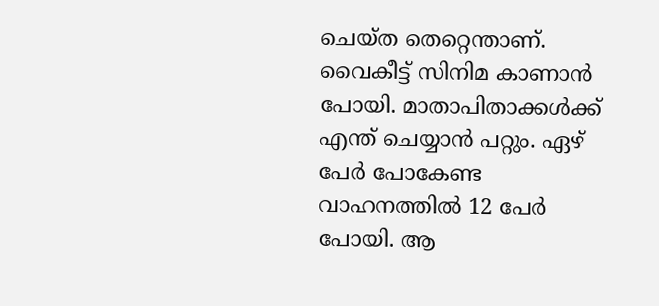ചെയ്ത തെറ്റെന്താണ്. വൈകീട്ട് സിനിമ കാണാൻ പോയി. മാതാപിതാക്കൾക്ക് എന്ത് ചെയ്യാൻ പറ്റും. ഏഴ് പേർ പോകേണ്ട വാഹനത്തിൽ 12 പേർ പോയി. ആ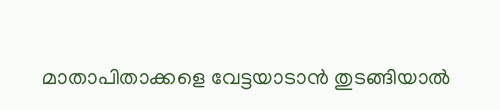മാതാപിതാക്കളെ വേട്ടയാടാൻ തുടങ്ങിയാൽ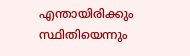എന്തായിരിക്കും സ്ഥിതിയെന്നും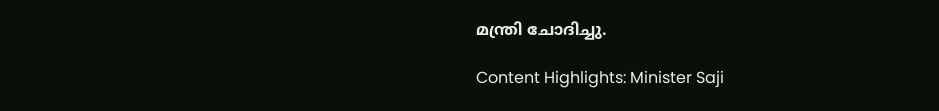മന്ത്രി ചോദിച്ചു.

Content Highlights: Minister Saji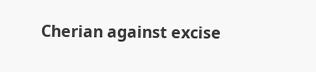Cherian against excise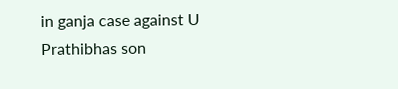in ganja case against U Prathibhas son